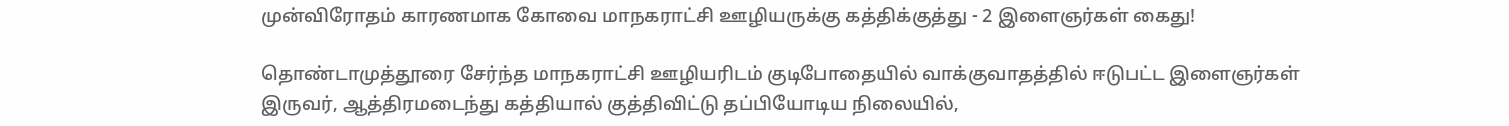முன்விரோதம் காரணமாக கோவை மாநகராட்சி ஊழியருக்கு கத்திக்குத்து - 2 இளைஞர்கள் கைது!

தொண்டாமுத்தூரை சேர்ந்த மாநகராட்சி ஊழியரிடம் குடிபோதையில் வாக்குவாதத்தில் ஈடுபட்ட இளைஞர்கள் இருவர், ஆத்திரமடைந்து கத்தியால் குத்திவிட்டு தப்பியோடிய நிலையில்,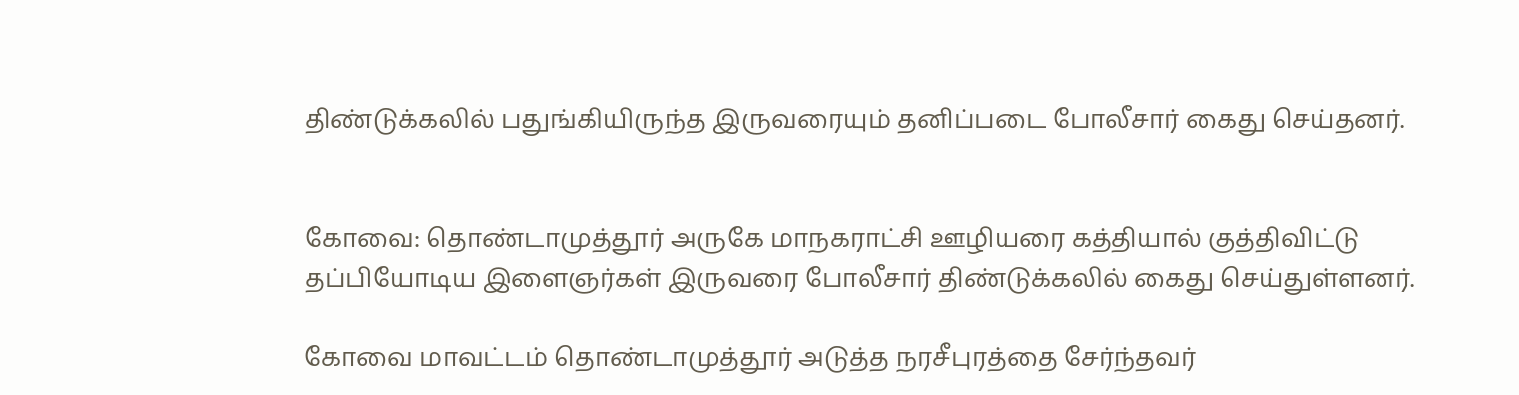திண்டுக்கலில் பதுங்கியிருந்த இருவரையும் தனிப்படை போலீசார் கைது செய்தனர்.


கோவை: தொண்டாமுத்தூர் அருகே மாநகராட்சி ஊழியரை கத்தியால் குத்திவிட்டு தப்பியோடிய இளைஞர்கள் இருவரை போலீசார் திண்டுக்கலில் கைது செய்துள்ளனர்.

கோவை மாவட்டம் தொண்டாமுத்தூர் அடுத்த நரசீபுரத்தை சேர்ந்தவர்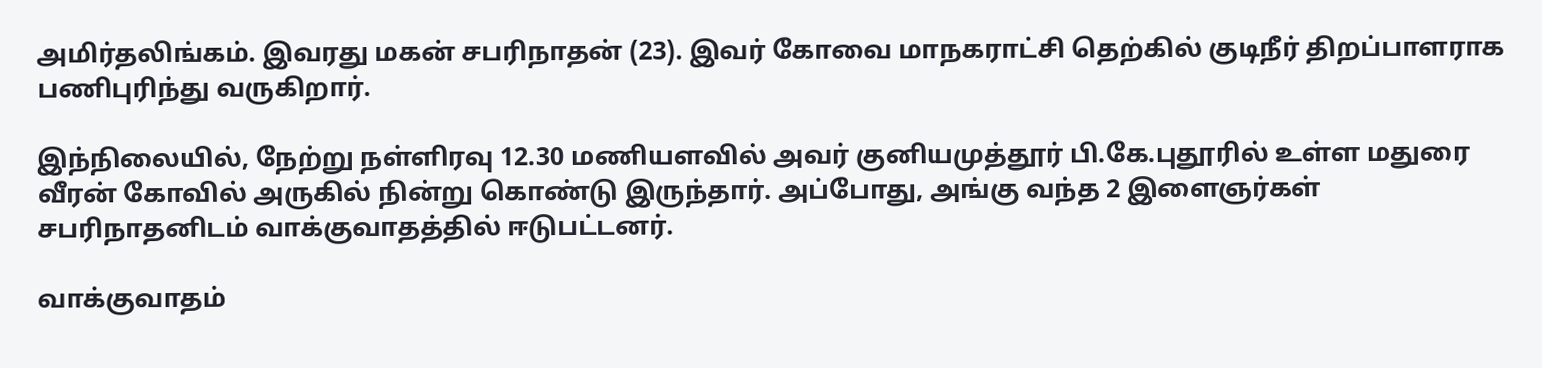அமிர்தலிங்கம். இவரது மகன் சபரிநாதன் (23). இவர் கோவை மாநகராட்சி தெற்கில் குடிநீர் திறப்பாளராக பணிபுரிந்து வருகிறார்.

இந்நிலையில், நேற்று நள்ளிரவு 12.30 மணியளவில் அவர் குனியமுத்தூர் பி.கே.புதூரில் உள்ள மதுரை வீரன் கோவில் அருகில் நின்று கொண்டு இருந்தார். அப்போது, அங்கு வந்த 2 இளைஞர்கள் சபரிநாதனிடம் வாக்குவாதத்தில் ஈடுபட்டனர்.

வாக்குவாதம்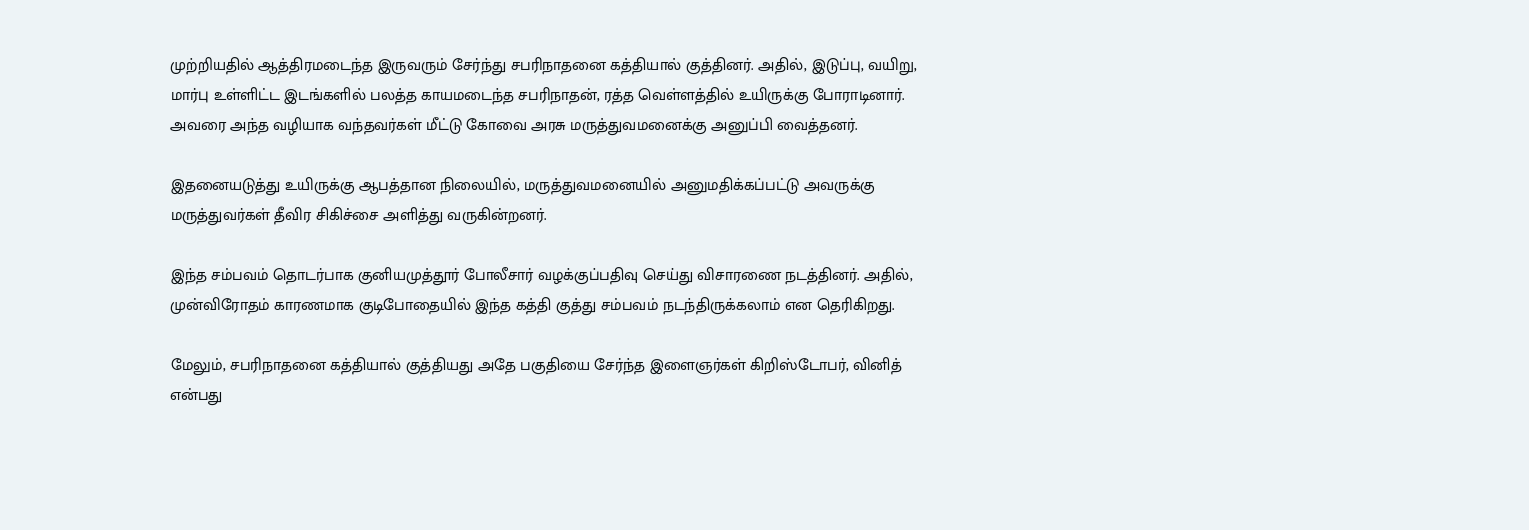முற்றியதில் ஆத்திரமடைந்த இருவரும் சேர்ந்து சபரிநாதனை கத்தியால் குத்தினர். அதில், இடுப்பு, வயிறு, மார்பு உள்ளிட்ட இடங்களில் பலத்த காயமடைந்த சபரிநாதன், ரத்த வெள்ளத்தில் உயிருக்கு போராடினார். அவரை அந்த வழியாக வந்தவர்கள் மீட்டு கோவை அரசு மருத்துவமனைக்கு அனுப்பி வைத்தனர்.

இதனையடுத்து உயிருக்கு ஆபத்தான நிலையில், மருத்துவமனையில் அனுமதிக்கப்பட்டு அவருக்கு மருத்துவர்கள் தீவிர சிகிச்சை அளித்து வருகின்றனர்.

இந்த சம்பவம் தொடர்பாக குனியமுத்தூர் போலீசார் வழக்குப்பதிவு செய்து விசாரணை நடத்தினர். அதில், முன்விரோதம் காரணமாக குடிபோதையில் இந்த கத்தி குத்து சம்பவம் நடந்திருக்கலாம் என தெரிகிறது.

மேலும், சபரிநாதனை கத்தியால் குத்தியது அதே பகுதியை சேர்ந்த இளைஞர்கள் கிறிஸ்டோபர், வினித் என்பது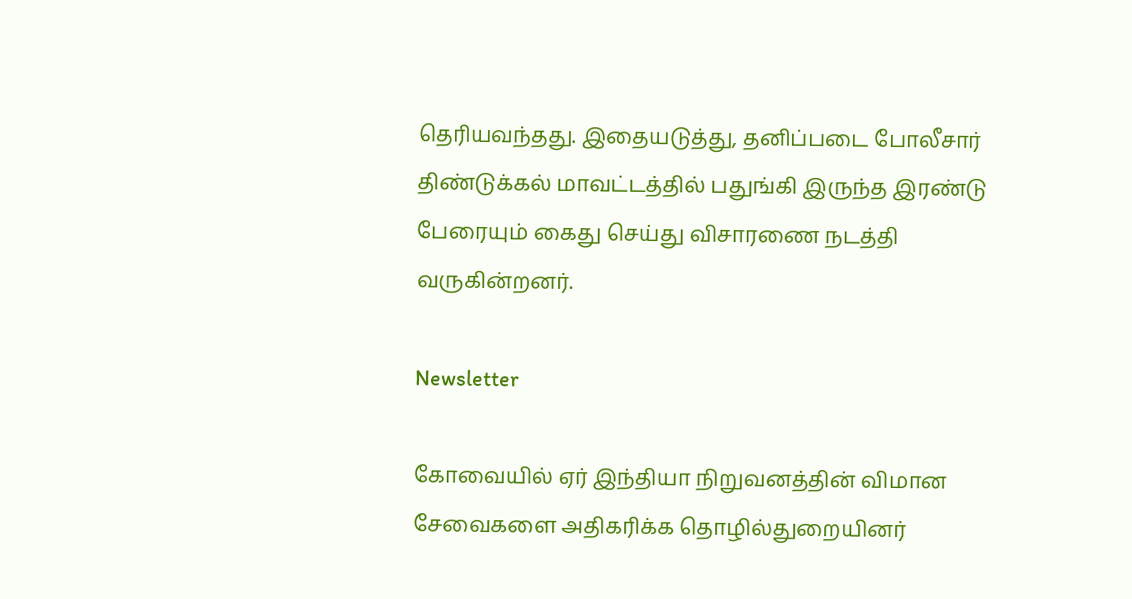தெரியவந்தது. இதையடுத்து, தனிப்படை போலீசார் திண்டுக்கல் மாவட்டத்தில் பதுங்கி இருந்த இரண்டு பேரையும் கைது செய்து விசாரணை நடத்தி வருகின்றனர்.

Newsletter

கோவையில் ஏர் இந்தியா நிறுவனத்தின் விமான சேவைகளை அதிகரிக்க தொழில்துறையினர்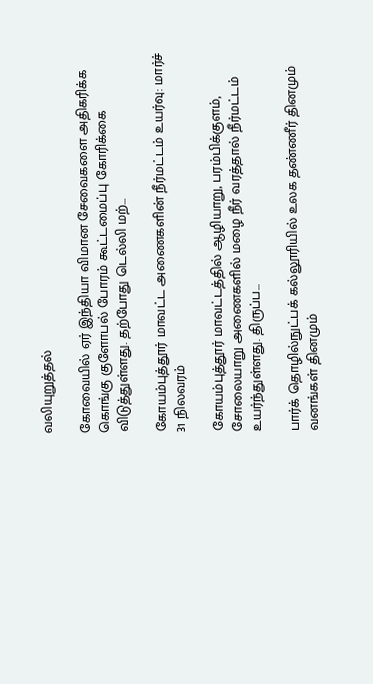வலியுறுத்தல்

கோவையில் ஏர் இந்தியா விமான சேவைகளை அதிகரிக்க கொங்கு குளோபல் போரம் கூட்டமைப்பு கோரிக்கை விடுத்துள்ளது. தற்போது டெல்லி மற்...

கோயம்புத்தூர் மாவட்ட அணைகளின் நீர்மட்டம் உயர்வு: மார்ச் 31 நிலவரம்

கோயம்புத்தூர் மாவட்டத்தில் ஆழியாறு, பரம்பிக்குளம், சோலையாறு அணைகளில் மழை நீர் வரத்தால் நீர்மட்டம் உயர்ந்துள்ளது. திருப்ப...

பார்க் தொழில்நுட்பக் கல்லூரியில் உலக தண்ணீர் தினமும் வனங்கள் தினமும்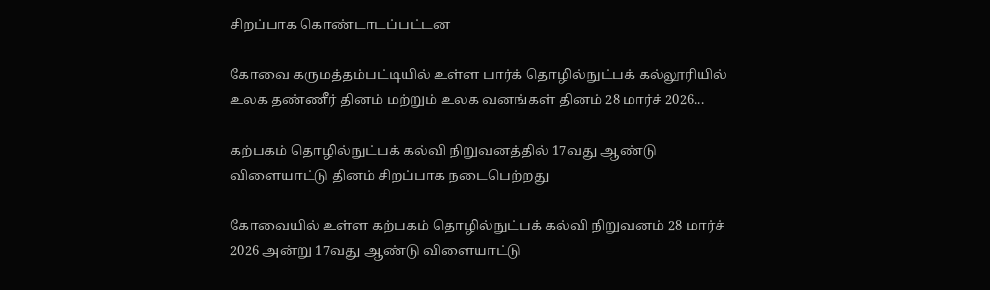சிறப்பாக கொண்டாடப்பட்டன

கோவை கருமத்தம்பட்டியில் உள்ள பார்க் தொழில்நுட்பக் கல்லூரியில் உலக தண்ணீர் தினம் மற்றும் உலக வனங்கள் தினம் 28 மார்ச் 2026...

கற்பகம் தொழில்நுட்பக் கல்வி நிறுவனத்தில் 17வது ஆண்டு விளையாட்டு தினம் சிறப்பாக நடைபெற்றது

கோவையில் உள்ள கற்பகம் தொழில்நுட்பக் கல்வி நிறுவனம் 28 மார்ச் 2026 அன்று 17வது ஆண்டு விளையாட்டு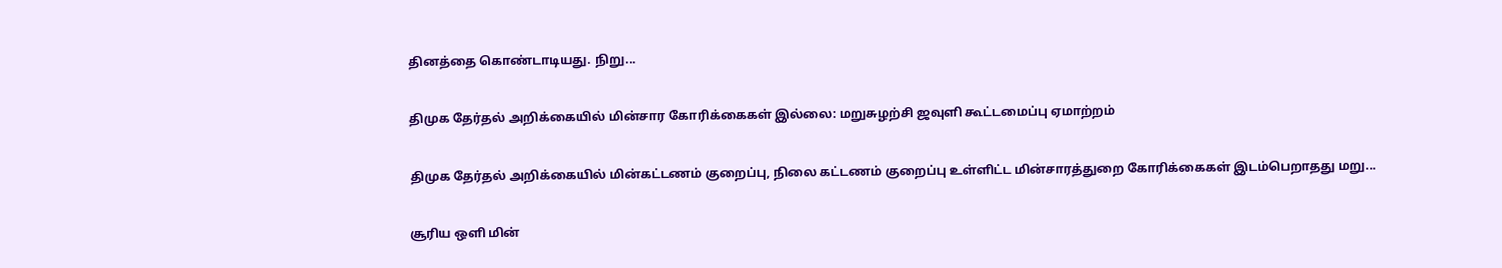தினத்தை கொண்டாடியது. நிறு...

திமுக தேர்தல் அறிக்கையில் மின்சார கோரிக்கைகள் இல்லை: மறுசுழற்சி ஜவுளி கூட்டமைப்பு ஏமாற்றம்

திமுக தேர்தல் அறிக்கையில் மின்கட்டணம் குறைப்பு, நிலை கட்டணம் குறைப்பு உள்ளிட்ட மின்சாரத்துறை கோரிக்கைகள் இடம்பெறாதது மறு...

சூரிய ஒளி மின்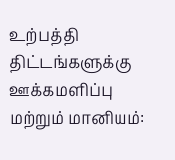உற்பத்தி திட்டங்களுக்கு ஊக்கமளிப்பு மற்றும் மானியம்: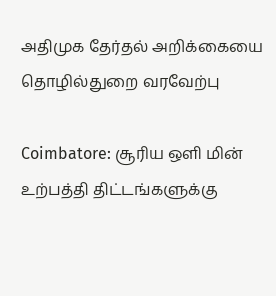அதிமுக தேர்தல் அறிக்கையை தொழில்துறை வரவேற்பு

Coimbatore: சூரிய ஒளி மின் உற்பத்தி திட்டங்களுக்கு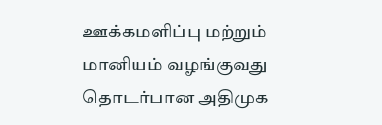ஊக்கமளிப்பு மற்றும் மானியம் வழங்குவது தொடர்பான அதிமுக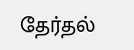தேர்தல்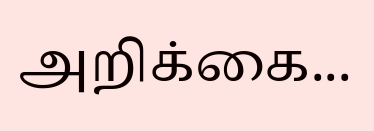அறிக்கை...